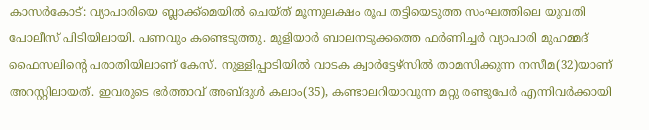കാസർകോട്: വ്യാപാരിയെ ബ്ലാക്ക്മെയിൽ ചെയ്ത് മൂന്നുലക്ഷം രൂപ തട്ടിയെടുത്ത സംഘത്തിലെ യുവതി പോലീസ് പിടിയിലായി. പണവും കണ്ടെടുത്തു. മുളിയാർ ബാലനടുക്കത്തെ ഫർണിച്ചർ വ്യാപാരി മുഹമ്മദ് ഫൈസലിന്റെ പരാതിയിലാണ് കേസ്. നുള്ളിപ്പാടിയിൽ വാടക ക്വാർട്ടേഴ്സിൽ താമസിക്കുന്ന നസീമ(32)യാണ് അറസ്റ്റിലായത്. ഇവരുടെ ഭർത്താവ് അബ്ദുൾ കലാം(35), കണ്ടാലറിയാവുന്ന മറ്റു രണ്ടുപേർ എന്നിവർക്കായി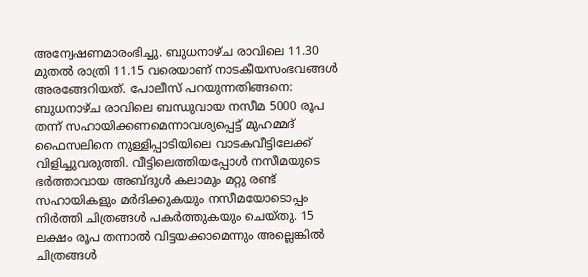അന്വേഷണമാരംഭിച്ചു. ബുധനാഴ്ച രാവിലെ 11.30 മുതൽ രാത്രി 11.15 വരെയാണ് നാടകീയസംഭവങ്ങൾ അരങ്ങേറിയത്. പോലീസ് പറയുന്നതിങ്ങനെ: ബുധനാഴ്ച രാവിലെ ബന്ധുവായ നസീമ 5000 രൂപ തന്ന് സഹായിക്കണമെന്നാവശ്യപ്പെട്ട് മുഹമ്മദ് ഫൈസലിനെ നുള്ളിപ്പാടിയിലെ വാടകവീട്ടിലേക്ക് വിളിച്ചുവരുത്തി. വീട്ടിലെത്തിയപ്പോൾ നസീമയുടെ ഭർത്താവായ അബ്ദുൾ കലാമും മറ്റു രണ്ട് സഹായികളും മർദിക്കുകയും നസീമയോടൊപ്പം നിർത്തി ചിത്രങ്ങൾ പകർത്തുകയും ചെയ്തു. 15 ലക്ഷം രൂപ തന്നാൽ വിട്ടയക്കാമെന്നും അല്ലെങ്കിൽ ചിത്രങ്ങൾ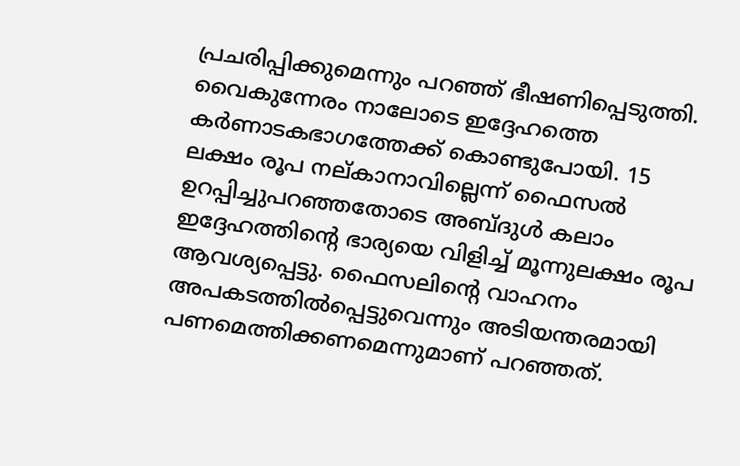പ്രചരിപ്പിക്കുമെന്നും പറഞ്ഞ് ഭീഷണിപ്പെടുത്തി. വൈകുന്നേരം നാലോടെ ഇദ്ദേഹത്തെ കർണാടകഭാഗത്തേക്ക് കൊണ്ടുപോയി. 15 ലക്ഷം രൂപ നല്കാനാവില്ലെന്ന് ഫൈസൽ ഉറപ്പിച്ചുപറഞ്ഞതോടെ അബ്ദുൾ കലാം ഇദ്ദേഹത്തിന്റെ ഭാര്യയെ വിളിച്ച് മൂന്നുലക്ഷം രൂപ ആവശ്യപ്പെട്ടു. ഫൈസലിന്റെ വാഹനം അപകടത്തിൽപ്പെട്ടുവെന്നും അടിയന്തരമായി പണമെത്തിക്കണമെന്നുമാണ് പറഞ്ഞത്.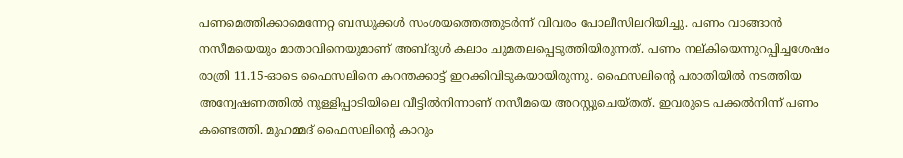പണമെത്തിക്കാമെന്നേറ്റ ബന്ധുക്കൾ സംശയത്തെത്തുടർന്ന് വിവരം പോലീസിലറിയിച്ചു. പണം വാങ്ങാൻ നസീമയെയും മാതാവിനെയുമാണ് അബ്ദുൾ കലാം ചുമതലപ്പെടുത്തിയിരുന്നത്. പണം നല്കിയെന്നുറപ്പിച്ചശേഷം രാത്രി 11.15-ഓടെ ഫൈസലിനെ കറന്തക്കാട്ട് ഇറക്കിവിടുകയായിരുന്നു. ഫൈസലിന്റെ പരാതിയിൽ നടത്തിയ അന്വേഷണത്തിൽ നുള്ളിപ്പാടിയിലെ വീട്ടിൽനിന്നാണ് നസീമയെ അറസ്റ്റുചെയ്തത്. ഇവരുടെ പക്കൽനിന്ന് പണം കണ്ടെത്തി. മുഹമ്മദ് ഫൈസലിന്റെ കാറും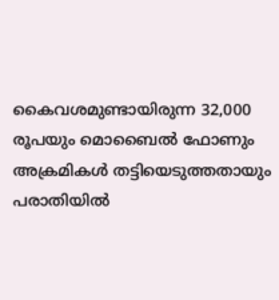കൈവശമുണ്ടായിരുന്ന 32,000 രൂപയും മൊബൈൽ ഫോണും അക്രമികൾ തട്ടിയെടുത്തതായും പരാതിയിൽ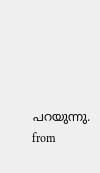പറയുന്നു.
from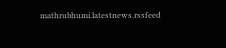mathrubhumi.latestnews.rssfeed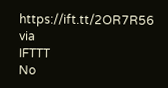https://ift.tt/2OR7R56
via
IFTTT
No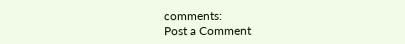comments:
Post a Comment